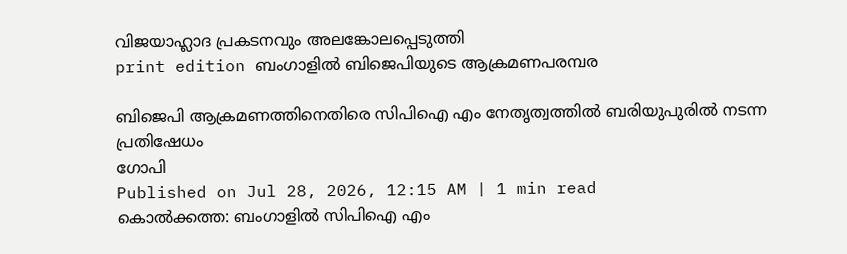വിജയാഹ്ലാദ പ്രകടനവും അലങ്കോലപ്പെടുത്തി
print edition ബംഗാളിൽ ബിജെപിയുടെ ആക്രമണപരമ്പര

ബിജെപി ആക്രമണത്തിനെതിരെ സിപിഐ എം നേതൃത്വത്തിൽ ബരിയുപുരിൽ നടന്ന പ്രതിഷേധം
ഗോപി
Published on Jul 28, 2026, 12:15 AM | 1 min read
കൊൽക്കത്ത: ബംഗാളിൽ സിപിഐ എം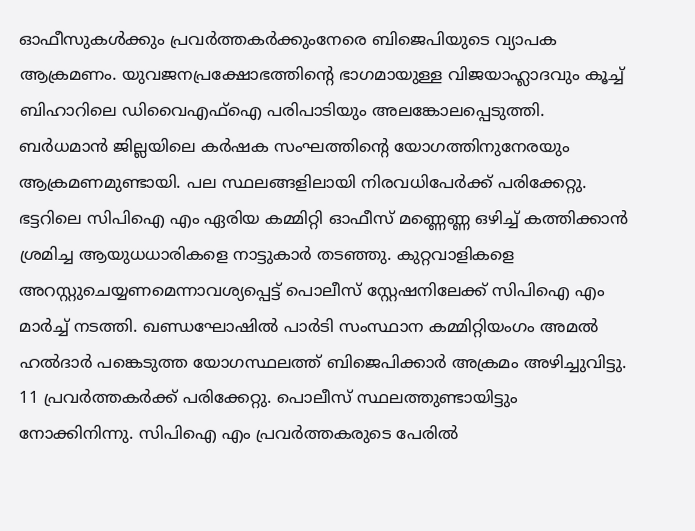ഓഫീസുകൾക്കും പ്രവർത്തകർക്കുംനേരെ ബിജെപിയുടെ വ്യാപക ആക്രമണം. യുവജനപ്രക്ഷോഭത്തിന്റെ ഭാഗമായുള്ള വിജയാഹ്ലാദവും കൂച്ച് ബിഹാറിലെ ഡിവൈഎഫ്ഐ പരിപാടിയും അലങ്കോലപ്പെടുത്തി. ബർധമാൻ ജില്ലയിലെ കർഷക സംഘത്തിന്റെ യോഗത്തിനുനേരയും ആക്രമണമുണ്ടായി. പല സ്ഥലങ്ങളിലായി നിരവധിപേർക്ക് പരിക്കേറ്റു.
ഭട്ടറിലെ സിപിഐ എം ഏരിയ കമ്മിറ്റി ഓഫീസ് മണ്ണെണ്ണ ഒഴിച്ച് കത്തിക്കാൻ ശ്രമിച്ച ആയുധധാരികളെ നാട്ടുകാർ തടഞ്ഞു. കുറ്റവാളികളെ അറസ്റ്റുചെയ്യണമെന്നാവശ്യപ്പെട്ട് പൊലീസ് സ്റ്റേഷനിലേക്ക് സിപിഐ എം മാർച്ച് നടത്തി. ഖണ്ഡഘോഷിൽ പാർടി സംസ്ഥാന കമ്മിറ്റിയംഗം അമൽ ഹൽദാർ പങ്കെടുത്ത യോഗസ്ഥലത്ത് ബിജെപിക്കാർ അക്രമം അഴിച്ചുവിട്ടു. 11 പ്രവർത്തകർക്ക് പരിക്കേറ്റു. പൊലീസ് സ്ഥലത്തുണ്ടായിട്ടും നോക്കിനിന്നു. സിപിഐ എം പ്രവർത്തകരുടെ പേരിൽ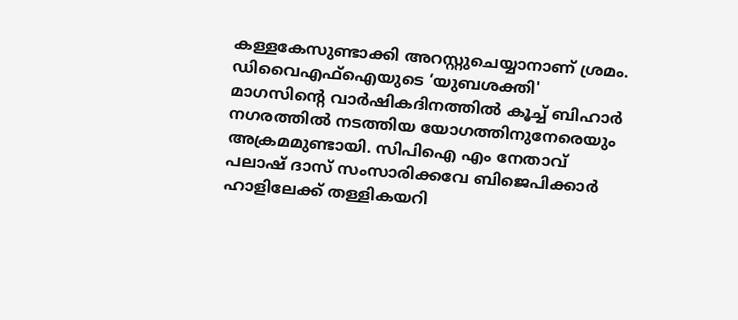കള്ളകേസുണ്ടാക്കി അറസ്റ്റുചെയ്യാനാണ് ശ്രമം.
ഡിവൈഎഫ്ഐയുടെ ‘യുബശക്തി' മാഗസിന്റെ വാർഷികദിനത്തിൽ കൂച്ച് ബിഹാർ നഗരത്തിൽ നടത്തിയ യോഗത്തിനുനേരെയും അക്രമമുണ്ടായി. സിപിഐ എം നേതാവ് പലാഷ് ദാസ് സംസാരിക്കവേ ബിജെപിക്കാർ ഹാളിലേക്ക് തള്ളികയറി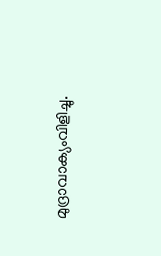മുദ്രാവാക്യംവിളിച്ചു.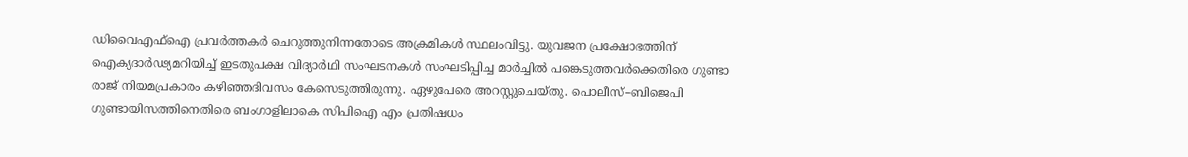ഡിവൈഎഫ്ഐ പ്രവർത്തകർ ചെറുത്തുനിന്നതോടെ അക്രമികൾ സ്ഥലംവിട്ടു. യുവജന പ്രക്ഷോഭത്തിന് ഐക്യദാർഢ്യമറിയിച്ച് ഇടതുപക്ഷ വിദ്യാർഥി സംഘടനകൾ സംഘടിപ്പിച്ച മാർച്ചിൽ പങ്കെടുത്തവർക്കെതിരെ ഗുണ്ടാ രാജ് നിയമപ്രകാരം കഴിഞ്ഞദിവസം കേസെടുത്തിരുന്നു. ഏഴുപേരെ അറസ്റ്റുചെയ്തു. പൊലീസ്–ബിജെപി ഗുണ്ടായിസത്തിനെതിരെ ബംഗാളിലാകെ സിപിഐ എം പ്രതിഷധം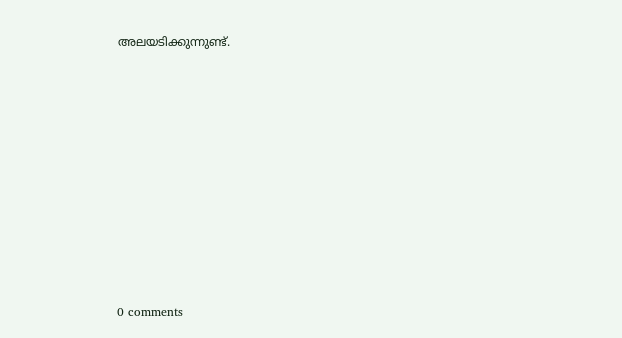അലയടിക്കുന്നുണ്ട്.










0 comments